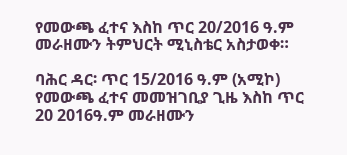የመውጫ ፈተና እስከ ጥር 20/2016 ዓ.ም መራዘሙን ትምህርት ሚኒስቴር አስታወቀ።

ባሕር ዳር፡ ጥር 15/2016 ዓ.ም (አሚኮ) የመውጫ ፈተና መመዝገቢያ ጊዜ እስከ ጥር 20 2016ዓ.ም መራዘሙን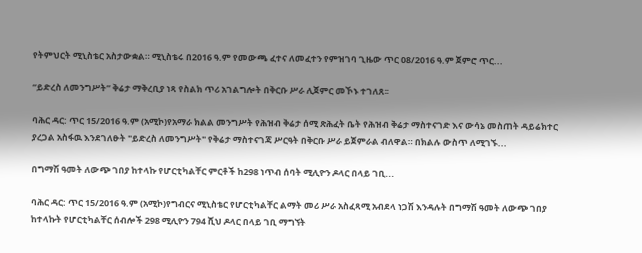የትምህርት ሚኒስቴር አስታውቋል። ሚኒስቴሩ በ2016 ዓ.ም የመውጫ ፈተና ለመፈተን የምዝገባ ጊዜው ጥር 08/2016 ዓ.ም ጀምሮ ጥር...

“ይድረስ ለመንግሥት” ቅሬታ ማቅረቢያ ነጻ የስልክ ጥሪ አገልግሎት በቅርቡ ሥራ ሊጀምር መኾኑ ተገለጸ፡፡

ባሕር ዳር: ጥር 15/2016 ዓ.ም (አሚኮ)የአማራ ክልል መንግሥት የሕዝብ ቅሬታ ሰሚ ጽሕፈት ቤት የሕዝብ ቅሬታ ማስተናገድ እና ውሳኔ መስጠት ዳይሬክተር ያረጋል አስፋዉ እንደገለፁት "ይድረስ ለመንግሥት" የቅሬታ ማስተናገጃ ሥርዓት በቅርቡ ሥራ ይጀምራል ብለዋል። በክልሉ ውስጥ ለሚገኙ...

በግማሽ ዓመት ለውጭ ገበያ ከተላኩ የሆርቲካልቸር ምርቶች ከ298 ነጥብ ሰባት ሚሊዮን ዶላር በላይ ገቢ...

ባሕር ዳር: ጥር 15/2016 ዓ.ም (አሚኮ)የግብርና ሚኒስቴር የሆርቲካልቸር ልማት መሪ ሥራ አስፈጻሚ አብደላ ነጋሽ እንዳሉት በግማሽ ዓመት ለውጭ ገበያ ከተላኩት የሆርቲካልቸር ሰብሎች 298 ሚሊዮን 794 ሺህ ዶላር በላይ ገቢ ማግኘት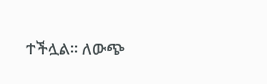ተችሏል። ለውጭ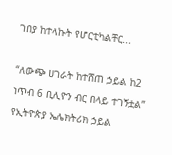ገበያ ከተላኩት የሆርቲካልቸር...

“ለውጭ ሀገራት ከተሸጠ ኃይል ከ2 ነጥብ 6 ቢሊዮን ብር በላይ ተገኝቷል” የኢትዮጵያ ኤሌክትሪክ ኃይል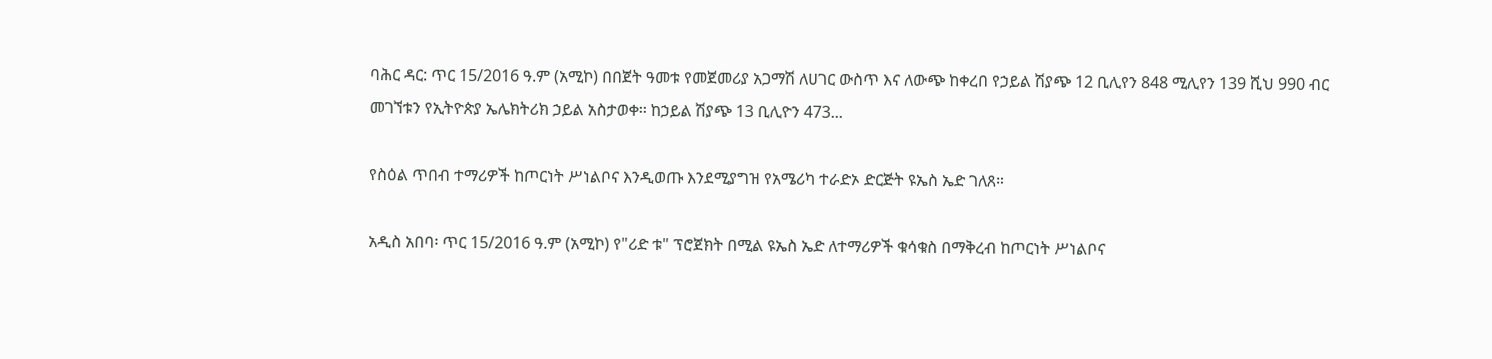ባሕር ዳር: ጥር 15/2016 ዓ.ም (አሚኮ) በበጀት ዓመቱ የመጀመሪያ አጋማሽ ለሀገር ውስጥ እና ለውጭ ከቀረበ የኃይል ሽያጭ 12 ቢሊየን 848 ሚሊየን 139 ሺህ 990 ብር መገኘቱን የኢትዮጵያ ኤሌክትሪክ ኃይል አስታወቀ፡፡ ከኃይል ሽያጭ 13 ቢሊዮን 473...

የስዕል ጥበብ ተማሪዎች ከጦርነት ሥነልቦና እንዲወጡ እንደሚያግዝ የአሜሪካ ተራድኦ ድርጅት ዩኤስ ኤድ ገለጸ።

አዲስ አበባ፡ ጥር 15/2016 ዓ.ም (አሚኮ) የ"ሪድ ቱ" ፕሮጀክት በሚል ዩኤስ ኤድ ለተማሪዎች ቁሳቁስ በማቅረብ ከጦርነት ሥነልቦና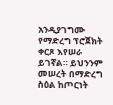አንዲያገግሙ የማድረግ ፕሮጀክት ቀርጾ እየሠራ ይገኛል። ይህንንም መሠረት በማድረግ ስዕል ከጦርነት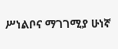ሥነልቦና ማገገሚያ ሁነኛ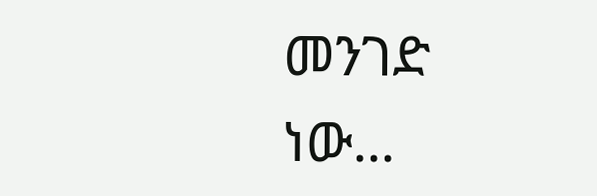መንገድ ነው...